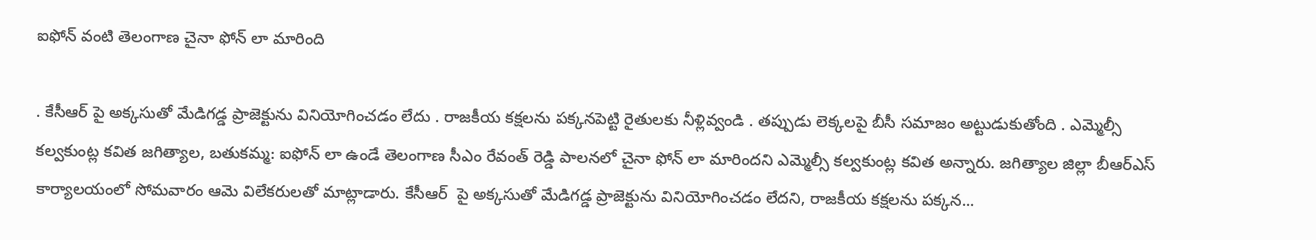ఐఫోన్ వంటి తెలంగాణ చైనా ఫోన్ లా మారింది

. కేసీఆర్ పై అక్కసుతో మేడిగడ్డ ప్రాజెక్టును వినియోగించడం లేదు . రాజకీయ కక్షలను పక్కనపెట్టి రైతులకు నీళ్లివ్వండి . తప్పుడు లెక్కలపై బీసీ సమాజం అట్టుడుకుతోంది . ఎమ్మెల్సీ కల్వకుంట్ల కవిత జగిత్యాల, బతుకమ్మ: ఐఫోన్ లా ఉండే తెలంగాణ సీఎం రేవంత్ రెడ్డి పాలనలో చైనా ఫోన్ లా మారిందని ఎమ్మెల్సీ కల్వకుంట్ల కవిత అన్నారు. జగిత్యాల జిల్లా బీఆర్ఎస్ కార్యాలయంలో సోమవారం ఆమె విలేకరులతో మాట్లాడారు. కేసీఆర్  పై అక్కసుతో మేడిగడ్డ ప్రాజెక్టును వినియోగించడం లేదని, రాజకీయ కక్షలను పక్కన...